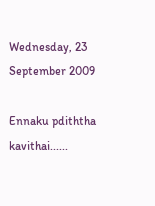Wednesday, 23 September 2009

Ennaku pdiththa kavithai......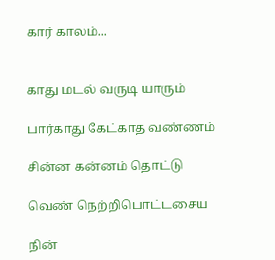கார் காலம்...


காது மடல் வருடி யாரும்

பார்காது கேட்காத வண்ணம்

சின்ன கன்னம் தொட்டு

வெண் நெற்றிபொட்டசைய

நின்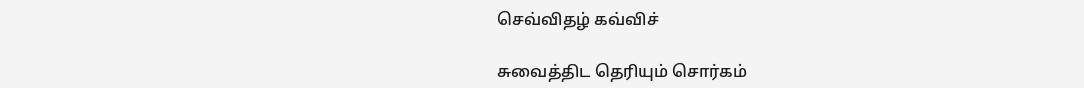செவ்விதழ் கவ்விச்

சுவைத்திட தெரியும் சொர்கம்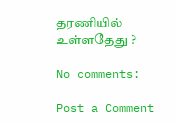தரணியில் உள்ளதேது ?

No comments:

Post a Comment